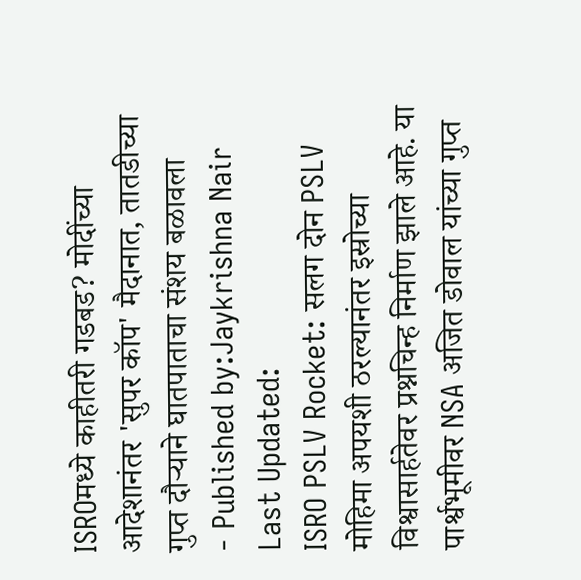ISROमध्ये काहीतरी गडबड? मोदींच्या आदेशानंतर 'सुपर कॉप' मैदानात, तातडीच्या गुप्त दौऱ्याने घातपाताचा संशय बळावला
- Published by:Jaykrishna Nair
Last Updated:
ISRO PSLV Rocket: सलग दोन PSLV मोहिमा अपयशी ठरल्यानंतर इस्रोच्या विश्वासार्हतेवर प्रश्नचिन्ह निर्माण झाले आहे. या पार्श्वभूमीवर NSA अजित डोवाल यांच्या गुप्त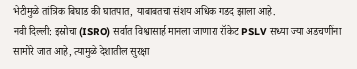भेटीमुळे तांत्रिक बिघाड की घातपात, याबाबतचा संशय अधिक गडद झाला आहे.
नवी दिल्ली: इस्रोचा (ISRO) सर्वात विश्वासार्ह मानला जाणारा रॉकेट PSLV सध्या ज्या अडचणींना सामोरे जात आहे, त्यामुळे देशातील सुरक्षा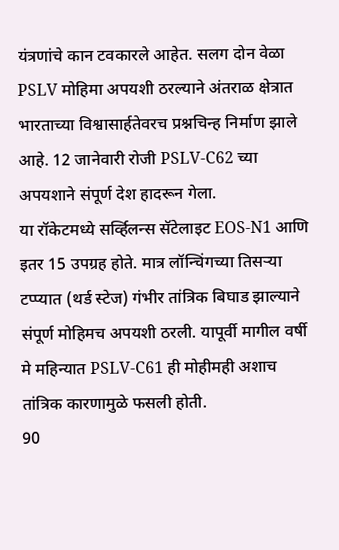यंत्रणांचे कान टवकारले आहेत. सलग दोन वेळा PSLV मोहिमा अपयशी ठरल्याने अंतराळ क्षेत्रात भारताच्या विश्वासार्हतेवरच प्रश्नचिन्ह निर्माण झाले आहे. 12 जानेवारी रोजी PSLV-C62 च्या अपयशाने संपूर्ण देश हादरून गेला.
या रॉकेटमध्ये सर्व्हिलन्स सॅटेलाइट EOS-N1 आणि इतर 15 उपग्रह होते. मात्र लॉन्चिंगच्या तिसऱ्या टप्प्यात (थर्ड स्टेज) गंभीर तांत्रिक बिघाड झाल्याने संपूर्ण मोहिमच अपयशी ठरली. यापूर्वी मागील वर्षी मे महिन्यात PSLV-C61 ही मोहीमही अशाच तांत्रिक कारणामुळे फसली होती.
90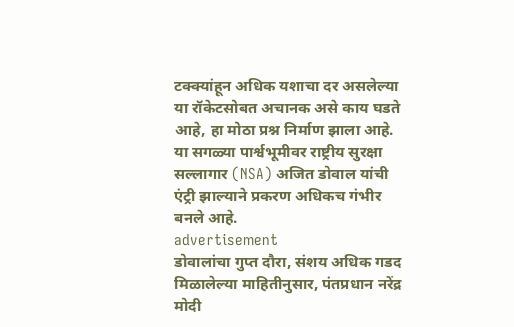टक्क्यांहून अधिक यशाचा दर असलेल्या या रॉकेटसोबत अचानक असे काय घडते आहे, हा मोठा प्रश्न निर्माण झाला आहे. या सगळ्या पार्श्वभूमीवर राष्ट्रीय सुरक्षा सल्लागार (NSA) अजित डोवाल यांची एंट्री झाल्याने प्रकरण अधिकच गंभीर बनले आहे.
advertisement
डोवालांचा गुप्त दौरा, संशय अधिक गडद
मिळालेल्या माहितीनुसार, पंतप्रधान नरेंद्र मोदी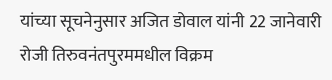यांच्या सूचनेनुसार अजित डोवाल यांनी 22 जानेवारी रोजी तिरुवनंतपुरममधील विक्रम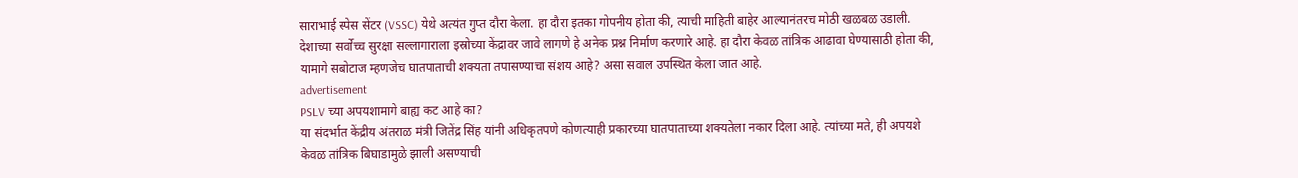साराभाई स्पेस सेंटर (VSSC) येथे अत्यंत गुप्त दौरा केला. हा दौरा इतका गोपनीय होता की, त्याची माहिती बाहेर आल्यानंतरच मोठी खळबळ उडाली.
देशाच्या सर्वोच्च सुरक्षा सल्लागाराला इस्रोच्या केंद्रावर जावे लागणे हे अनेक प्रश्न निर्माण करणारे आहे. हा दौरा केवळ तांत्रिक आढावा घेण्यासाठी होता की, यामागे सबोटाज म्हणजेच घातपाताची शक्यता तपासण्याचा संशय आहे? असा सवाल उपस्थित केला जात आहे.
advertisement
PSLV च्या अपयशामागे बाह्य कट आहे का?
या संदर्भात केंद्रीय अंतराळ मंत्री जितेंद्र सिंह यांनी अधिकृतपणे कोणत्याही प्रकारच्या घातपाताच्या शक्यतेला नकार दिला आहे. त्यांच्या मते, ही अपयशे केवळ तांत्रिक बिघाडामुळे झाली असण्याची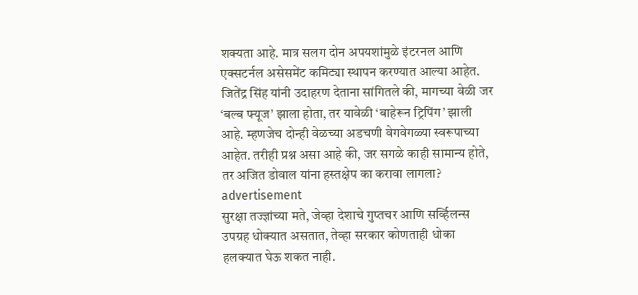शक्यता आहे. मात्र सलग दोन अपयशांमुळे इंटरनल आणि एक्सटर्नल असेसमेंट कमिट्या स्थापन करण्यात आल्या आहेत.
जितेंद्र सिंह यांनी उदाहरण देताना सांगितले की, मागच्या वेळी जर ‘बल्ब फ्यूज’ झाला होता, तर यावेळी ‘बाहेरून ट्रिपिंग’ झाली आहे. म्हणजेच दोन्ही वेळच्या अडचणी वेगवेगळ्या स्वरूपाच्या आहेत. तरीही प्रश्न असा आहे की, जर सगळे काही सामान्य होते, तर अजित डोवाल यांना हस्तक्षेप का करावा लागला?
advertisement
सुरक्षा तज्ज्ञांच्या मते, जेव्हा देशाचे गुप्तचर आणि सर्व्हिलन्स उपग्रह धोक्यात असतात, तेव्हा सरकार कोणताही धोका हलक्यात घेऊ शकत नाही.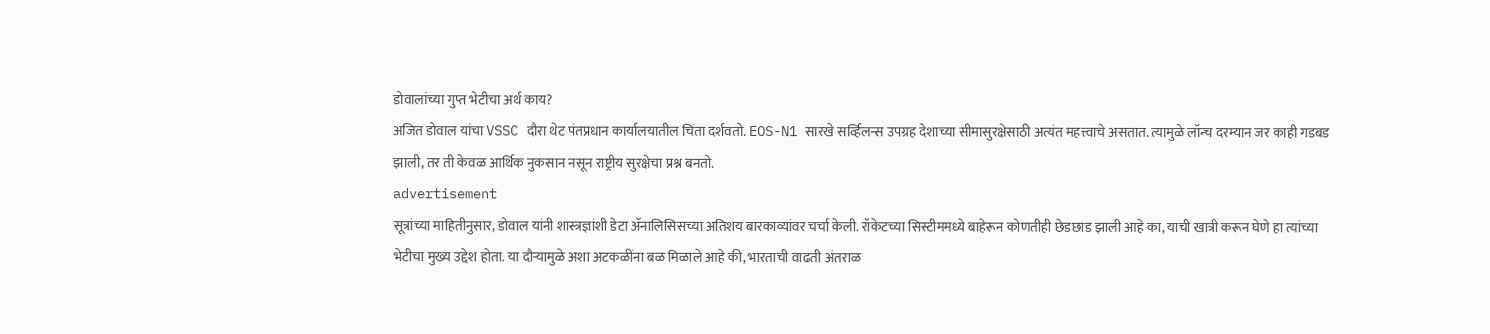डोवालांच्या गुप्त भेटीचा अर्थ काय?
अजित डोवाल यांचा VSSC दौरा थेट पंतप्रधान कार्यालयातील चिंता दर्शवतो. EOS-N1 सारखे सर्व्हिलन्स उपग्रह देशाच्या सीमासुरक्षेसाठी अत्यंत महत्त्वाचे असतात. त्यामुळे लॉन्च दरम्यान जर काही गडबड झाली, तर ती केवळ आर्थिक नुकसान नसून राष्ट्रीय सुरक्षेचा प्रश्न बनतो.
advertisement
सूत्रांच्या माहितीनुसार, डोवाल यांनी शास्त्रज्ञांशी डेटा ॲनालिसिसच्या अतिशय बारकाव्यांवर चर्चा केली. रॉकेटच्या सिस्टीममध्ये बाहेरून कोणतीही छेडछाड झाली आहे का, याची खात्री करून घेणे हा त्यांच्या भेटीचा मुख्य उद्देश होता. या दौऱ्यामुळे अशा अटकळींना बळ मिळाले आहे की, भारताची वाढती अंतराळ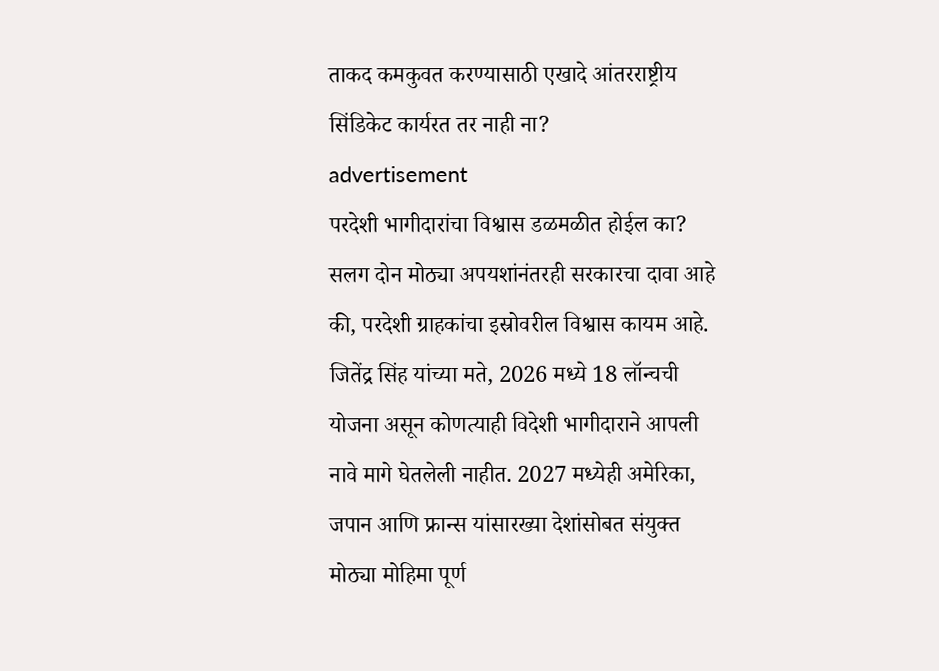ताकद कमकुवत करण्यासाठी एखादे आंतरराष्ट्रीय सिंडिकेट कार्यरत तर नाही ना?
advertisement
परदेशी भागीदारांचा विश्वास डळमळीत होईल का?
सलग दोन मोठ्या अपयशांनंतरही सरकारचा दावा आहे की, परदेशी ग्राहकांचा इस्रोवरील विश्वास कायम आहे. जितेंद्र सिंह यांच्या मते, 2026 मध्ये 18 लॉन्चची योजना असून कोणत्याही विदेशी भागीदाराने आपली नावे मागे घेतलेली नाहीत. 2027 मध्येही अमेरिका, जपान आणि फ्रान्स यांसारख्या देशांसोबत संयुक्त मोठ्या मोहिमा पूर्ण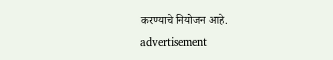करण्याचे नियोजन आहे.
advertisement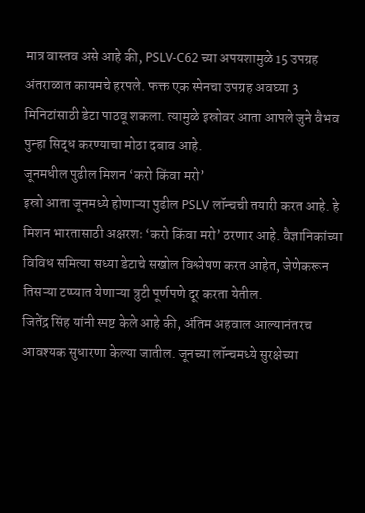मात्र वास्तव असे आहे की, PSLV-C62 च्या अपयशामुळे 15 उपग्रह अंतराळात कायमचे हरपले. फक्त एक स्पेनचा उपग्रह अवघ्या 3 मिनिटांसाठी डेटा पाठवू शकला. त्यामुळे इस्रोवर आता आपले जुने वैभव पुन्हा सिद्ध करण्याचा मोठा दबाव आहे.
जूनमधील पुढील मिशन ‘करो किंवा मरो’
इस्रो आता जूनमध्ये होणाऱ्या पुढील PSLV लॉन्चची तयारी करत आहे. हे मिशन भारतासाठी अक्षरशः ‘करो किंवा मरो’ ठरणार आहे. वैज्ञानिकांच्या विविध समित्या सध्या डेटाचे सखोल विश्लेषण करत आहेत, जेणेकरून तिसऱ्या टप्प्यात येणाऱ्या त्रुटी पूर्णपणे दूर करता येतील.
जितेंद्र सिंह यांनी स्पष्ट केले आहे की, अंतिम अहवाल आल्यानंतरच आवश्यक सुधारणा केल्या जातील. जूनच्या लॉन्चमध्ये सुरक्षेच्या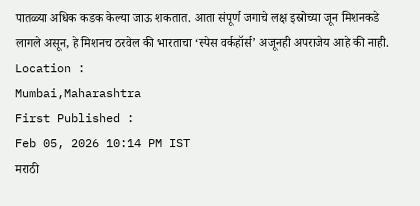पातळ्या अधिक कडक केल्या जाऊ शकतात. आता संपूर्ण जगाचे लक्ष इस्रोच्या जून मिशनकडे लागले असून, हे मिशनच ठरवेल की भारताचा ‘स्पेस वर्कहॉर्स’ अजूनही अपराजेय आहे की नाही.
Location :
Mumbai,Maharashtra
First Published :
Feb 05, 2026 10:14 PM IST
मराठी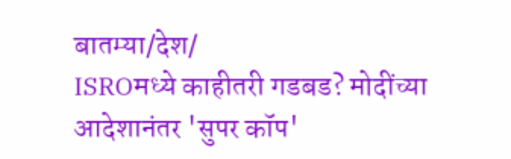बातम्या/देश/
ISROमध्ये काहीतरी गडबड? मोदींच्या आदेशानंतर 'सुपर कॉप'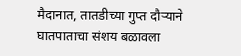मैदानात, तातडीच्या गुप्त दौऱ्याने घातपाताचा संशय बळावला